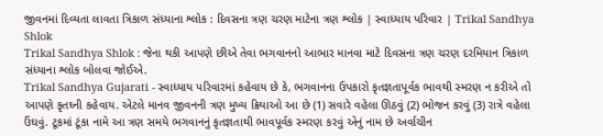જીવનમાં દિવ્યતા લાવતા ત્રિકાળ સંધ્યાના શ્લોક : દિવસના ત્રણ ચરણ માટેના ત્રણ શ્લોક | સ્વાધ્યાય પરિવાર | Trikal Sandhya Shlok
Trikal Sandhya Shlok : જેના થકી આપણે છીએ તેવા ભગવાનનો આભાર માનવા માટે દિવસના ત્રણ ચરણ દરમિયાન ત્રિકાળ સંધ્યાના શ્લોક બોલવા જોઈએ.
Trikal Sandhya Gujarati - સ્વાધ્યાય પરિવારમાં કહેવાય છે કે, ભગવાનના ઉપકારો કૃતજ્ઞતાપૂર્વક ભાવથી સ્મરણ ન કરીએ તો આપણે કૃતઘ્ની કહેવાય. એટલે માનવ જીવનની ત્રણ મુખ્ય ક્રિયાઓ આ છે (1) સવારે વહેલા ઊઠવું (2) ભોજન કરવું (3) રાત્રે વહેલા ઉંઘવું. ટૂકમાં ટૂંકા નામે આ ત્રણ સમયે ભગવાનનું કૃતજ્ઞતાથી ભાવપૂર્વક સ્મરણ કરવું એનું નામ છે અર્વાચીન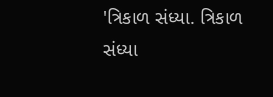'ત્રિકાળ સંધ્યા. ત્રિકાળ સંધ્યા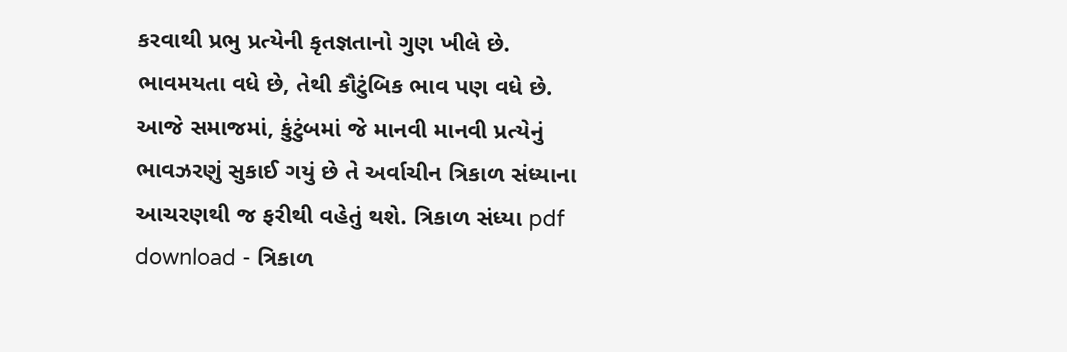કરવાથી પ્રભુ પ્રત્યેની કૃતજ્ઞતાનો ગુણ ખીલે છે. ભાવમયતા વધે છે, તેથી કૌટુંબિક ભાવ પણ વધે છે. આજે સમાજમાં, કુંટુંબમાં જે માનવી માનવી પ્રત્યેનું ભાવઝરણું સુકાઈ ગયું છે તે અર્વાચીન ત્રિકાળ સંધ્યાના આચરણથી જ ફરીથી વહેતું થશે. ત્રિકાળ સંધ્યા pdf download - ત્રિકાળ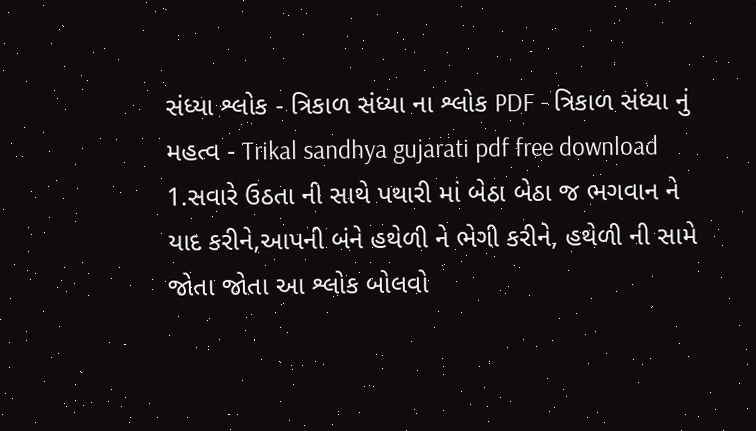સંધ્યા શ્લોક - ત્રિકાળ સંધ્યા ના શ્લોક PDF - ત્રિકાળ સંધ્યા નું મહત્વ - Trikal sandhya gujarati pdf free download
1.સવારે ઉઠતા ની સાથે પથારી માં બેઠા બેઠા જ ભગવાન ને યાદ કરીને,આપની બંને હથેળી ને ભેગી કરીને, હથેળી ની સામે જોતા જોતા આ શ્લોક બોલવો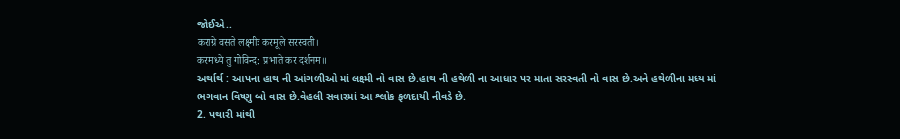જોઈએ..
कराग्रे वसते लक्ष्मीः करमूले सरस्वती।
करमध्ये तु गोविन्द: प्रभाते कर दर्शनम॥
અર્થાર્થ : આપના હાથ ની આંગળીઓ માં લક્ષ્મી નો વાસ છે.હાથ ની હથેળી ના આધાર પર માતા સરસ્વતી નો વાસ છે.અને હથેળીના મધ્ય માં ભગવાન વિષ્ણુ બો વાસ છે.વેહલી સવારમાં આ શ્લોક ફળદાયી નીવડે છે.
2. પથારી માંથી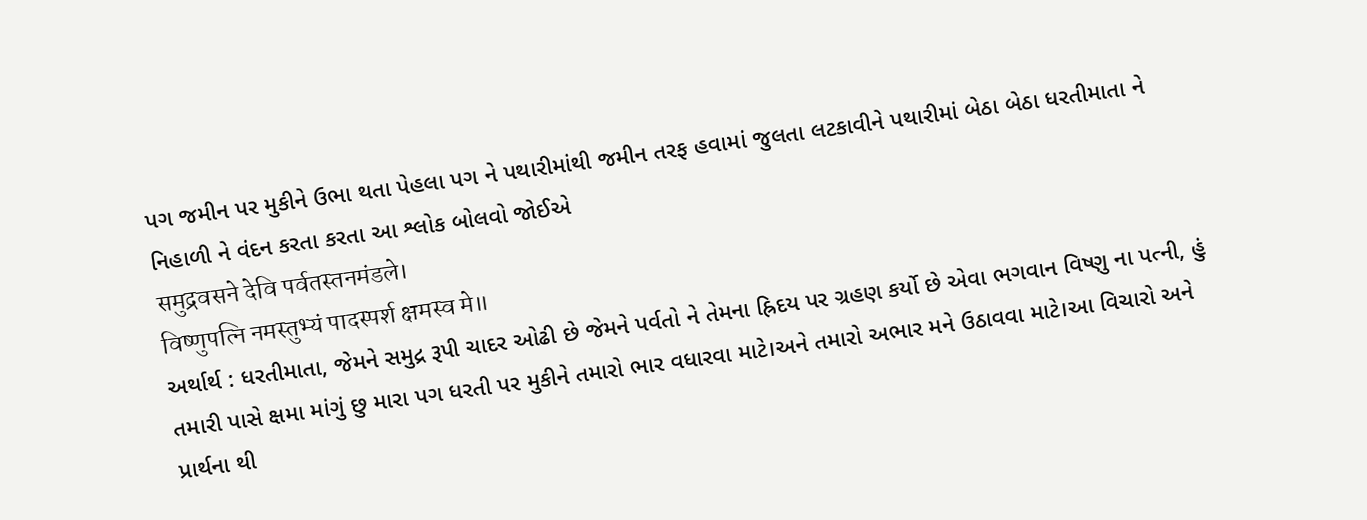પગ જમીન પર મુકીને ઉભા થતા પેહલા પગ ને પથારીમાંથી જમીન તરફ હવામાં જુલતા લટકાવીને પથારીમાં બેઠા બેઠા ધરતીમાતા ને નિહાળી ને વંદન કરતા કરતા આ શ્લોક બોલવો જોઈએ
समुद्रवसने देवि पर्वतस्तनमंडले।
विष्णुपत्नि नमस्तुभ्यं पादस्पर्श क्षमस्व मे॥
અર્થાર્થ : ધરતીમાતા, જેમને સમુદ્ર રૂપી ચાદર ઓઢી છે જેમને પર્વતો ને તેમના હ્રિદય પર ગ્રહણ કર્યો છે એવા ભગવાન વિષ્ણુ ના પત્ની, હું તમારી પાસે ક્ષમા માંગું છુ મારા પગ ધરતી પર મુકીને તમારો ભાર વધારવા માટે।અને તમારો અભાર મને ઉઠાવવા માટે।આ વિચારો અને પ્રાર્થના થી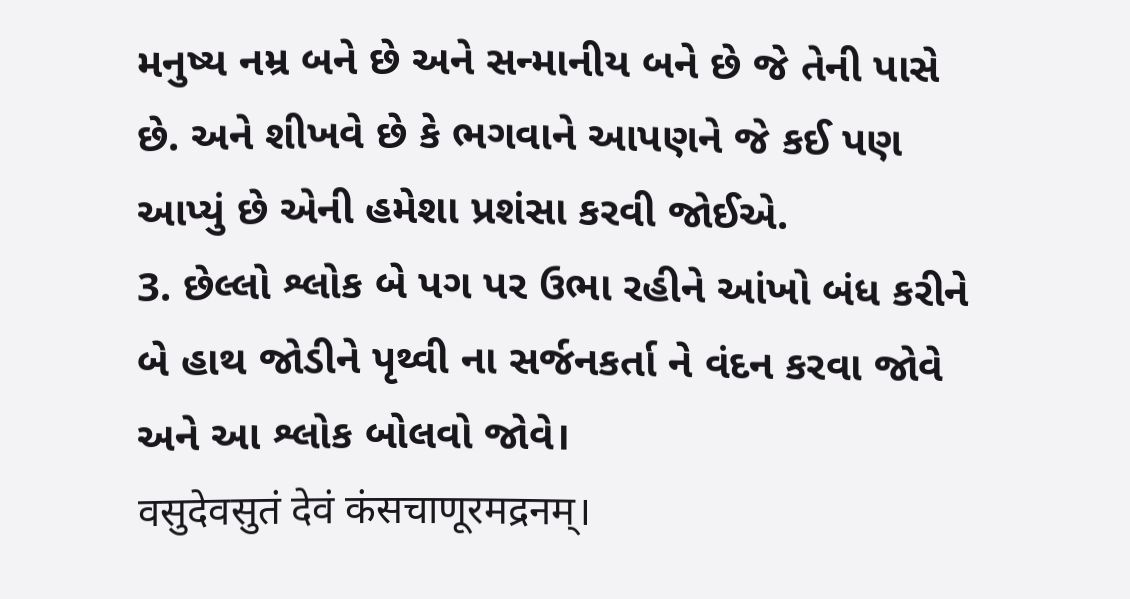મનુષ્ય નમ્ર બને છે અને સન્માનીય બને છે જે તેની પાસે છે. અને શીખવે છે કે ભગવાને આપણને જે કઈ પણ આપ્યું છે એની હમેશા પ્રશંસા કરવી જોઈએ.
3. છેલ્લો શ્લોક બે પગ પર ઉભા રહીને આંખો બંધ કરીને બે હાથ જોડીને પૃથ્વી ના સર્જનકર્તા ને વંદન કરવા જોવે અને આ શ્લોક બોલવો જોવે।
वसुदेवसुतं देवं कंसचाणूरमद्रनम्।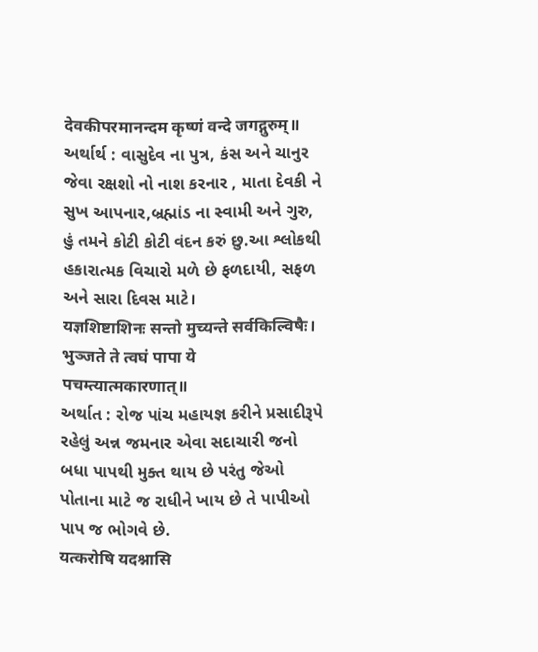देवकीपरमानन्दम कृष्णं वन्दे जगद्गुरुम्॥
અર્થાર્થ : વાસુદેવ ના પુત્ર, કંસ અને ચાનુર જેવા રક્ષશો નો નાશ કરનાર , માતા દેવકી ને સુખ આપનાર,બ્રહ્માંડ ના સ્વામી અને ગુરુ, હું તમને કોટી કોટી વંદન કરું છુ.આ શ્લોકથી હકારાત્મક વિચારો મળે છે ફળદાયી, સફળ અને સારા દિવસ માટે।
यज्ञशिष्टाशिनः सन्तो मुच्यन्ते सर्वकिल्विषैः।
भुञ्जते ते त्वघं पापा ये पचम्त्यात्मकारणात्॥
અર્થાત : રોજ પાંચ મહાયજ્ઞ કરીને પ્રસાદીરૂપે રહેલું અન્ન જમનાર એવા સદાચારી જનો બધા પાપથી મુક્ત થાય છે પરંતુ જેઓ પોતાના માટે જ રાધીને ખાય છે તે પાપીઓ પાપ જ ભોગવે છે.
यत्करोषि यदश्नासि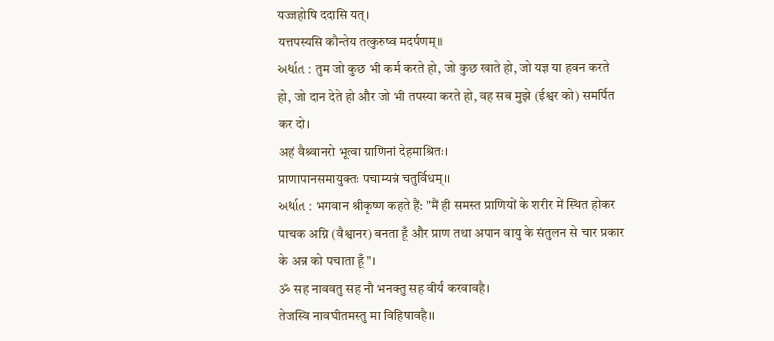यज्जहोषि ददासि यत्।
यत्तपस्यसि कौन्तेय तत्कुरुष्व मदर्पणम्॥
અર્થાત : तुम जो कुछ भी कर्म करते हो, जो कुछ खाते हो, जो यज्ञ या हवन करते हो, जो दान देते हो और जो भी तपस्या करते हो, वह सब मुझे (ईश्वर को) समर्पित कर दो।
अहं वैश्र्वानरो भूत्वा ग्राणिनां देहमाश्रितः।
प्राणापानसमायुक्तः पचाम्यन्नं चतुर्विधम्।।
અર્થાત : भगवान श्रीकृष्ण कहते हैं: "मैं ही समस्त प्राणियों के शरीर में स्थित होकर पाचक अग्नि (वैश्वानर) बनता हूँ और प्राण तथा अपान वायु के संतुलन से चार प्रकार के अन्न को पचाता हूँ"।
ॐ सह नाववतु सह नौ भनक्तु सह वीर्यं करवावहै।
तेजस्वि नावघीतमस्तु मा विहिषावहै।।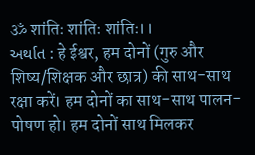ॐ शांतिः शांतिः शांतिः।।
અર્થાત : हे ईश्वर, हम दोनों (गुरु और शिष्य/शिक्षक और छात्र) की साथ-साथ रक्षा करें। हम दोनों का साथ-साथ पालन-पोषण हो। हम दोनों साथ मिलकर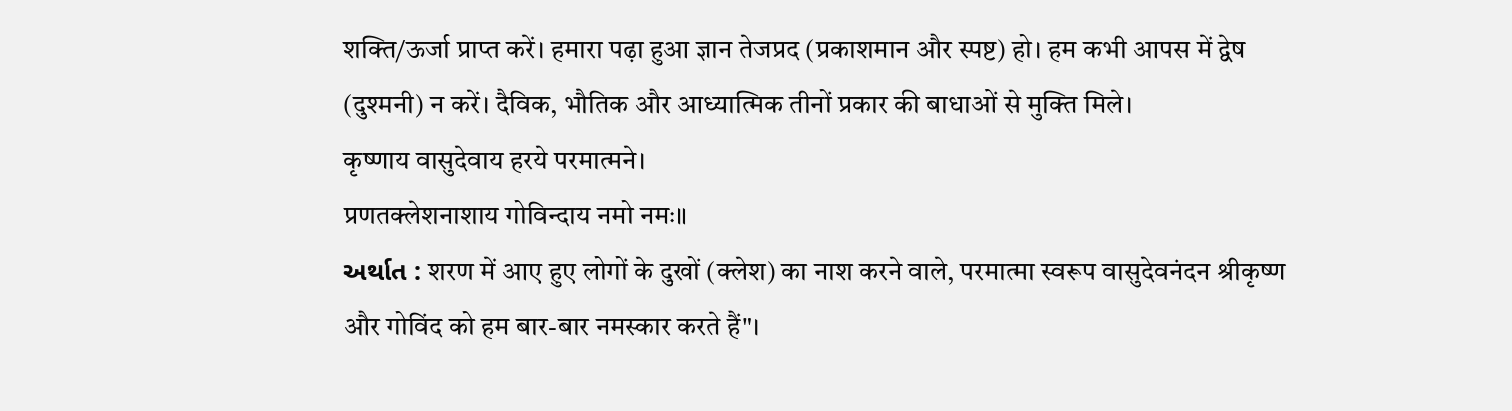शक्ति/ऊर्जा प्राप्त करें। हमारा पढ़ा हुआ ज्ञान तेजप्रद (प्रकाशमान और स्पष्ट) हो। हम कभी आपस में द्वेष (दुश्मनी) न करें। दैविक, भौतिक और आध्यात्मिक तीनों प्रकार की बाधाओं से मुक्ति मिले।
कृष्णाय वासुदेवाय हरये परमात्मने।
प्रणतक्लेशनाशाय गोविन्दाय नमो नमः॥
અર્થાત : शरण में आए हुए लोगों के दुखों (क्लेश) का नाश करने वाले, परमात्मा स्वरूप वासुदेवनंदन श्रीकृष्ण और गोविंद को हम बार-बार नमस्कार करते हैं"।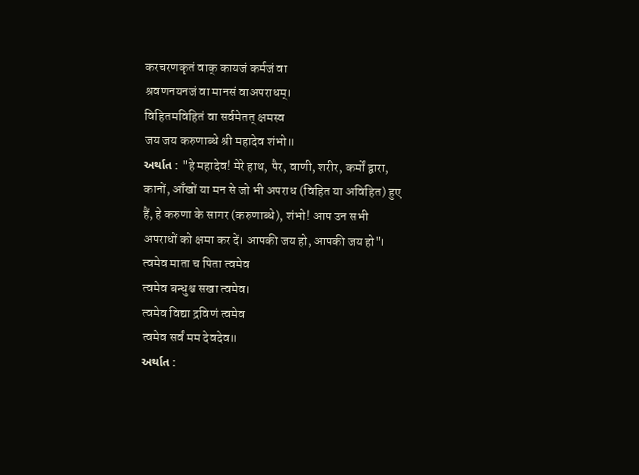करचरणकृतं वाक् कायजं कर्मजं वा
श्रवणनयनजं वा मानसं वाअपराधम्।
विहितमविहितं वा सर्वमेतत् क्षमस्व
जय जय करुणाब्धे श्री महादेव शंभो॥
અર્થાત : "हे महादेव! मेरे हाथ, पैर, वाणी, शरीर, कर्मों द्वारा, कानों, आँखों या मन से जो भी अपराध (विहित या अविहित) हुए हैं, हे करुणा के सागर (करुणाब्धे), शंभो! आप उन सभी अपराधों को क्षमा कर दें। आपकी जय हो, आपकी जय हो"।
त्वमेव माता च पिता त्वमेव
त्वमेव बन्धुश्च सखा त्वमेव।
त्वमेव विद्या द्रविणं त्वमेव
त्वमेव सर्वं मम देवदेव॥
અર્થાત :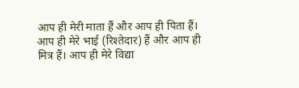आप ही मेरी माता हैं और आप ही पिता हैं। आप ही मेरे भाई (रिश्तेदार) हैं और आप ही मित्र हैं। आप ही मेरे विद्या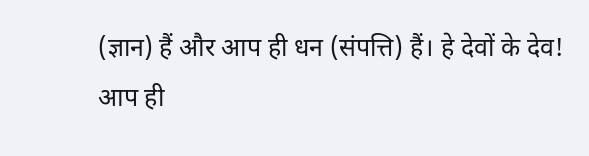(ज्ञान) हैं और आप ही धन (संपत्ति) हैं। हे देवों के देव! आप ही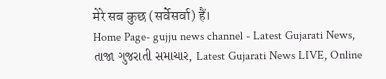मेरे सब कुछ (सर्वेसर्वा) हैं।
Home Page- gujju news channel - Latest Gujarati News, તાજા ગુજરાતી સમાચાર, Latest Gujarati News LIVE, Online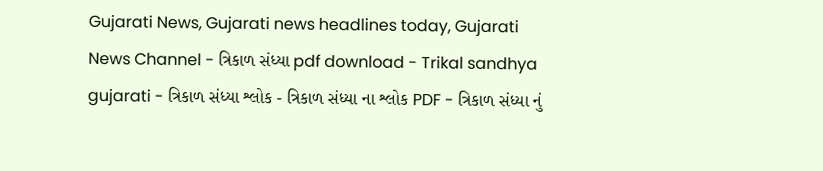Gujarati News, Gujarati news headlines today, Gujarati News Channel - ત્રિકાળ સંધ્યા pdf download - Trikal sandhya gujarati - ત્રિકાળ સંધ્યા શ્લોક - ત્રિકાળ સંધ્યા ના શ્લોક PDF - ત્રિકાળ સંધ્યા નું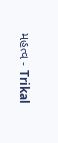મહત્વ - Trikal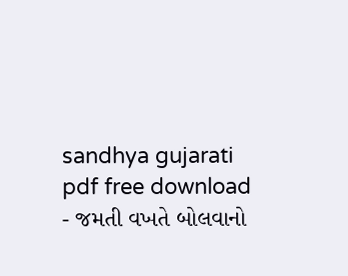sandhya gujarati pdf free download - જમતી વખતે બોલવાનો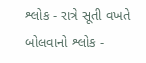શ્લોક - રાત્રે સૂતી વખતે બોલવાનો શ્લોક -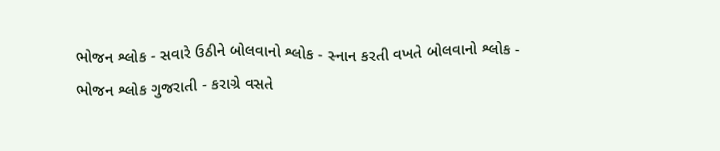ભોજન શ્લોક - સવારે ઉઠીને બોલવાનો શ્લોક - સ્નાન કરતી વખતે બોલવાનો શ્લોક - ભોજન શ્લોક ગુજરાતી - કરાગ્રે વસતે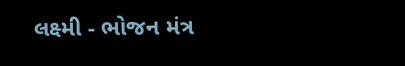લક્ષ્મી - ભોજન મંત્ર